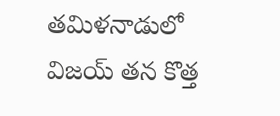తమిళనాడులో విజయ్ తన కొత్త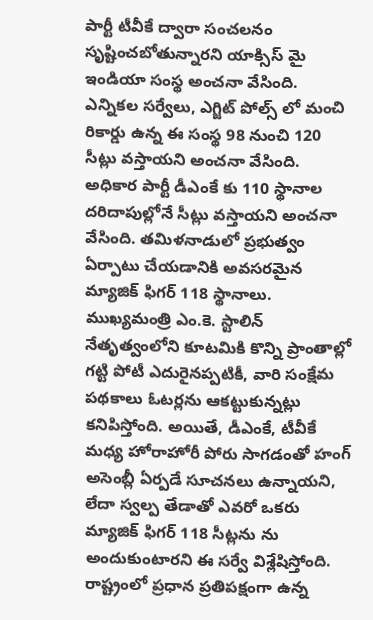పార్టీ టీవీకే ద్వారా సంచలనం సృష్టించబోతున్నారని యాక్సిస్ మై ఇండియా సంస్థ అంచనా వేసింది. ఎన్నికల సర్వేలు, ఎగ్జిట్ పోల్స్ లో మంచి రికార్డు ఉన్న ఈ సంస్థ 98 నుంచి 120 సీట్లు వస్తాయని అంచనా వేసింది. అధికార పార్టీ డీఎంకే కు 110 స్థానాల దరిదాపుల్లోనే సీట్లు వస్తాయని అంచనా వేసింది. తమిళనాడులో ప్రభుత్వం ఏర్పాటు చేయడానికి అవసరమైన మ్యాజిక్ ఫిగర్ 118 స్థానాలు.
ముఖ్యమంత్రి ఎం.కె. స్టాలిన్ నేతృత్వంలోని కూటమికి కొన్ని ప్రాంతాల్లో గట్టి పోటీ ఎదురైనప్పటికీ, వారి సంక్షేమ పథకాలు ఓటర్లను ఆకట్టుకున్నట్లు కనిపిస్తోంది. అయితే, డీఎంకే, టీవీకే మధ్య హోరాహోరీ పోరు సాగడంతో హంగ్ అసెంబ్లీ ఏర్పడే సూచనలు ఉన్నాయని, లేదా స్వల్ప తేడాతో ఎవరో ఒకరు మ్యాజిక్ ఫిగర్ 118 సీట్లను ను అందుకుంటారని ఈ సర్వే విశ్లేషిస్తోంది.
రాష్ట్రంలో ప్రధాన ప్రతిపక్షంగా ఉన్న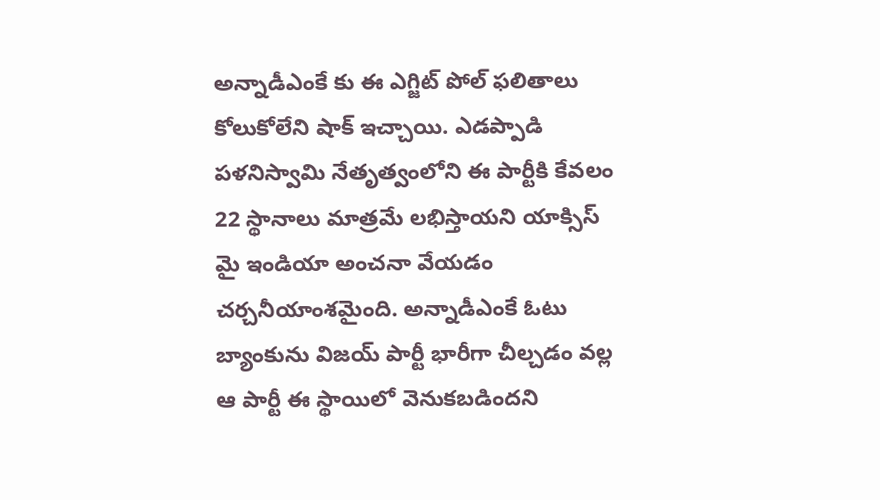అన్నాడీఎంకే కు ఈ ఎగ్జిట్ పోల్ ఫలితాలు కోలుకోలేని షాక్ ఇచ్చాయి. ఎడప్పాడి పళనిస్వామి నేతృత్వంలోని ఈ పార్టీకి కేవలం 22 స్థానాలు మాత్రమే లభిస్తాయని యాక్సిస్ మై ఇండియా అంచనా వేయడం చర్చనీయాంశమైంది. అన్నాడీఎంకే ఓటు బ్యాంకును విజయ్ పార్టీ భారీగా చీల్చడం వల్ల ఆ పార్టీ ఈ స్థాయిలో వెనుకబడిందని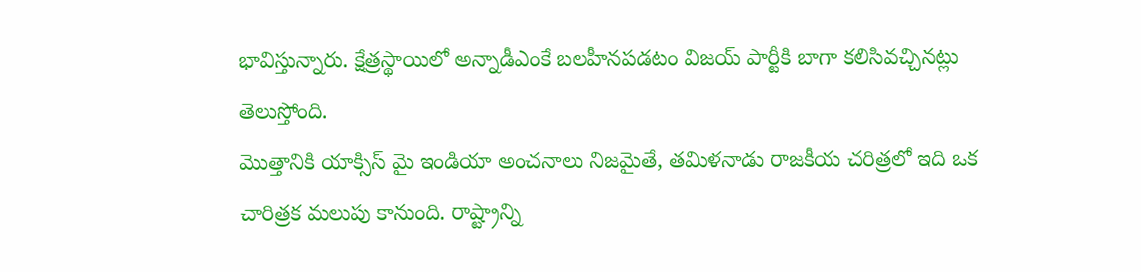భావిస్తున్నారు. క్షేత్రస్థాయిలో అన్నాడీఎంకే బలహీనపడటం విజయ్ పార్టీకి బాగా కలిసివచ్చినట్లు తెలుస్తోంది.
మొత్తానికి యాక్సిస్ మై ఇండియా అంచనాలు నిజమైతే, తమిళనాడు రాజకీయ చరిత్రలో ఇది ఒక చారిత్రక మలుపు కానుంది. రాష్ట్రాన్ని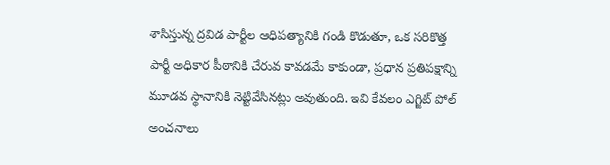శాసిస్తున్న ద్రవిడ పార్టీల ఆధిపత్యానికి గండి కొడుతూ, ఒక సరికొత్త పార్టీ అధికార పీఠానికి చేరువ కావడమే కాకుండా, ప్రధాన ప్రతిపక్షాన్ని మూడవ స్థానానికి నెట్టివేసినట్లు అవుతుంది. ఇవి కేవలం ఎగ్జిట్ పోల్ అంచనాలు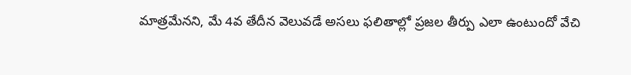మాత్రమేనని, మే 4వ తేదీన వెలువడే అసలు ఫలితాల్లో ప్రజల తీర్పు ఎలా ఉంటుందో వేచి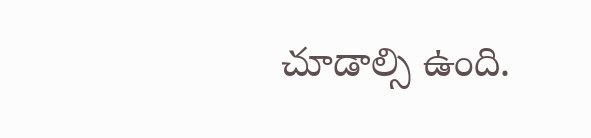చూడాల్సి ఉంది.